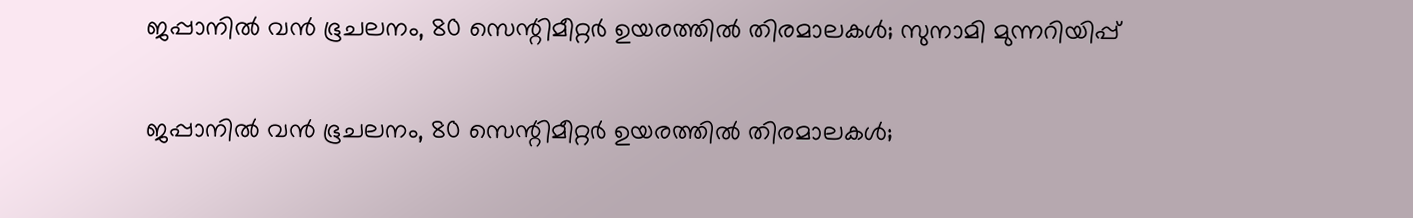ജപ്പാനിൽ വൻ ഭൂചലനം, 80 സെന്റിമീറ്റര്‍ ഉയരത്തില്‍ തിരമാലകള്‍; സുനാമി മുന്നറിയിപ്പ്

ജപ്പാനിൽ വൻ ഭൂചലനം, 80 സെന്റിമീറ്റര്‍ ഉയരത്തില്‍ തിരമാലകള്‍;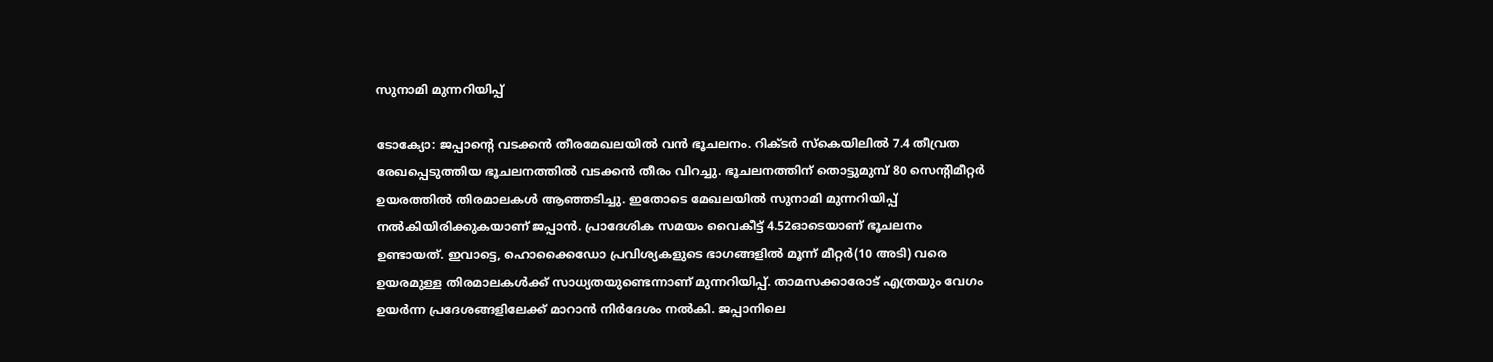സുനാമി മുന്നറിയിപ്പ്

ടോക്യോ: ജപ്പാന്റെ വടക്കന്‍ തീരമേഖലയിൽ വന്‍ ഭൂചലനം. റിക്ടര്‍ സ്‌കെയിലില്‍ 7.4 തീവ്രത രേഖപ്പെടുത്തിയ ഭൂചലനത്തിൽ വടക്കന്‍ തീരം വിറച്ചു. ഭൂചലനത്തിന് തൊട്ടുമുമ്പ് 80 സെന്റിമീറ്റര്‍ ഉയരത്തില്‍ തിരമാലകള്‍ ആഞ്ഞടിച്ചു. ഇതോടെ മേഖലയില്‍ സുനാമി മുന്നറിയിപ്പ് നല്‍കിയിരിക്കുകയാണ് ജപ്പാൻ. പ്രാദേശിക സമയം വൈകീട്ട് 4.52ഓടെയാണ് ഭൂചലനം ഉണ്ടായത്. ഇവാട്ടെ, ഹൊക്കൈഡോ പ്രവിശ്യകളുടെ ഭാഗങ്ങളില്‍ മൂന്ന് മീറ്റര്‍(10 അടി) വരെ ഉയരമുള്ള തിരമാലകള്‍ക്ക് സാധ്യതയുണ്ടെന്നാണ് മുന്നറിയിപ്പ്. താമസക്കാരോട് എത്രയും വേഗം ഉയര്‍ന്ന പ്രദേശങ്ങളിലേക്ക് മാറാന്‍ നിര്‍ദേശം നല്‍കി. ജപ്പാനിലെ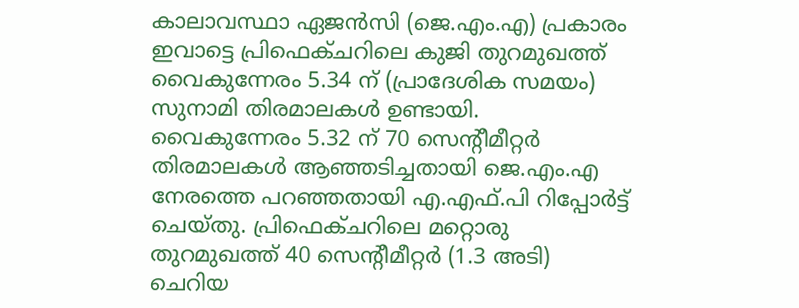കാലാവസ്ഥാ ഏജൻസി (ജെ.എം.എ) പ്രകാരം ഇവാട്ടെ പ്രിഫെക്ചറിലെ കുജി തുറമുഖത്ത് വൈകുന്നേരം 5.34 ന് (പ്രാദേശിക സമയം) സുനാമി തിരമാലകൾ ഉണ്ടായി. വൈകുന്നേരം 5.32 ന് 70 സെന്റീമീറ്റർ തിരമാലകൾ ആഞ്ഞടിച്ചതായി ജെ.എം.എ നേരത്തെ പറഞ്ഞതായി എ.എഫ്‌.പി റിപ്പോർട്ട് ചെയ്തു. പ്രിഫെക്ചറിലെ മറ്റൊരു തുറമുഖത്ത് 40 സെന്റീമീറ്റർ (1.3 അടി) ചെറിയ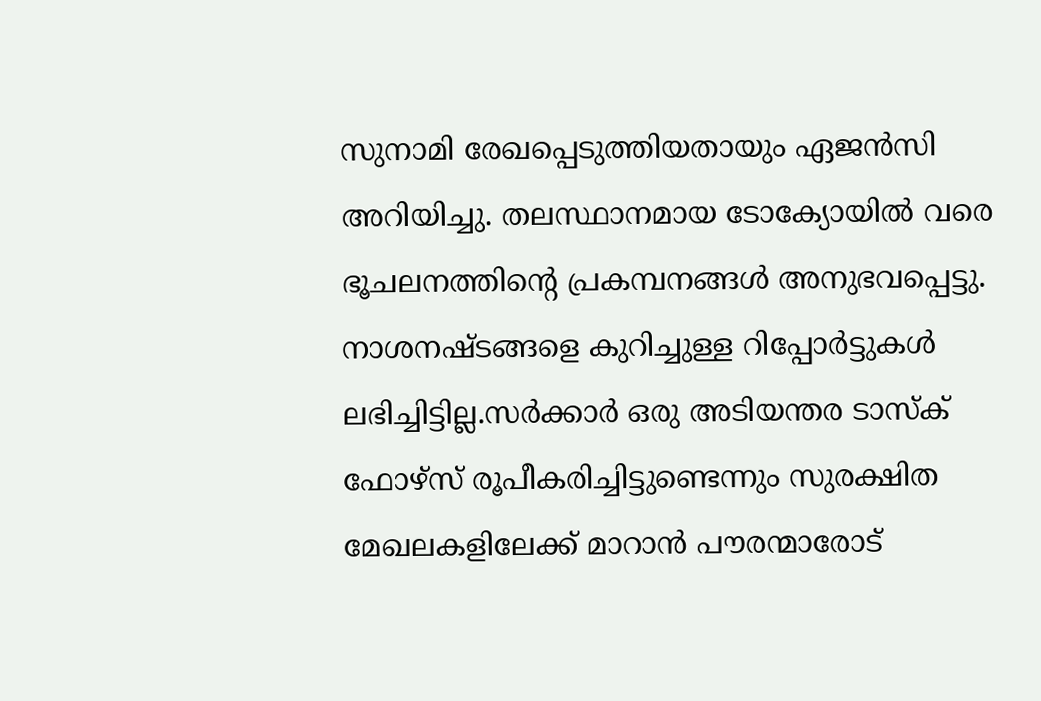സുനാമി രേഖപ്പെടുത്തിയതായും ഏജൻസി അറിയിച്ചു. തലസ്ഥാനമായ ടോക്യോയില്‍ വരെ ഭൂചലനത്തിന്റെ പ്രകമ്പനങ്ങള്‍ അനുഭവപ്പെട്ടു. നാശനഷ്ടങ്ങളെ കുറിച്ചുള്ള റിപ്പോര്‍ട്ടുകള്‍ ലഭിച്ചിട്ടില്ല.സർക്കാർ ഒരു അടിയന്തര ടാസ്‌ക് ഫോഴ്‌സ് രൂപീകരിച്ചിട്ടുണ്ടെന്നും സുരക്ഷിത മേഖലകളിലേക്ക് മാറാൻ പൗരന്മാരോട്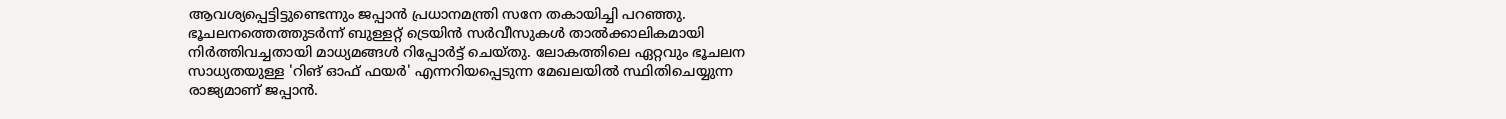ആവശ്യപ്പെട്ടിട്ടുണ്ടെന്നും ജപ്പാൻ പ്രധാനമന്ത്രി സനേ തകായിച്ചി പറഞ്ഞു. ഭൂചലനത്തെത്തുടർന്ന് ബുള്ളറ്റ് ട്രെയിൻ സർവീസുകൾ താൽക്കാലികമായി നിർത്തിവച്ചതായി മാധ്യമങ്ങൾ റിപ്പോർട്ട് ചെയ്തു. ലോകത്തിലെ ഏറ്റവും ഭൂചലന സാധ്യതയുള്ള 'റിങ് ഓഫ് ഫയര്‍' എന്നറിയപ്പെടുന്ന മേഖലയില്‍ സ്ഥിതിചെയ്യുന്ന രാജ്യമാണ് ജപ്പാന്‍.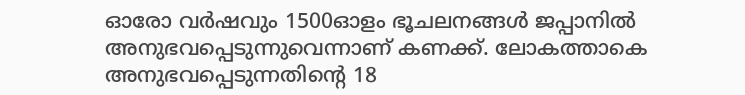ഓരോ വര്‍ഷവും 1500ഓളം ഭൂചലനങ്ങള്‍ ജപ്പാനില്‍ അനുഭവപ്പെടുന്നുവെന്നാണ് കണക്ക്. ലോകത്താകെ അനുഭവപ്പെടുന്നതിന്റെ 18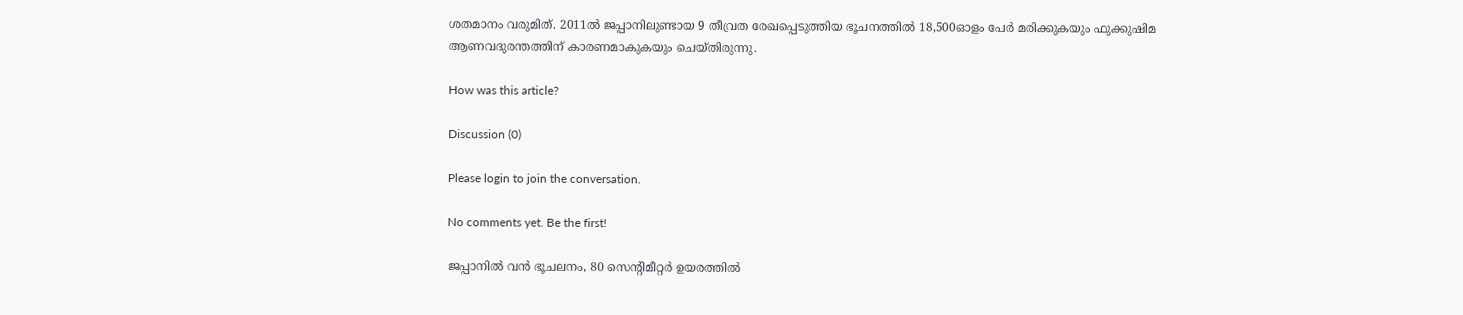ശതമാനം വരുമിത്. 2011ല്‍ ജപ്പാനിലുണ്ടായ 9 തീവ്രത രേഖപ്പെടുത്തിയ ഭൂചനത്തില്‍ 18,500ഓളം പേര്‍ മരിക്കുകയും ഫുക്കുഷിമ ആണവദുരന്തത്തിന് കാരണമാകുകയും ചെയ്തിരുന്നു.

How was this article?

Discussion (0)

Please login to join the conversation.

No comments yet. Be the first!

ജപ്പാനിൽ വൻ ഭൂചലനം, 80 സെന്റിമീറ്റര്‍ ഉയരത്തില്‍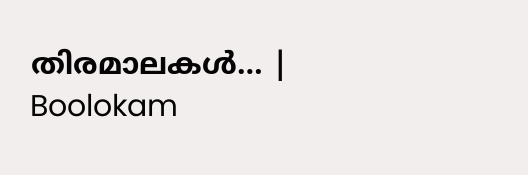തിരമാലകള്‍… | Boolokam